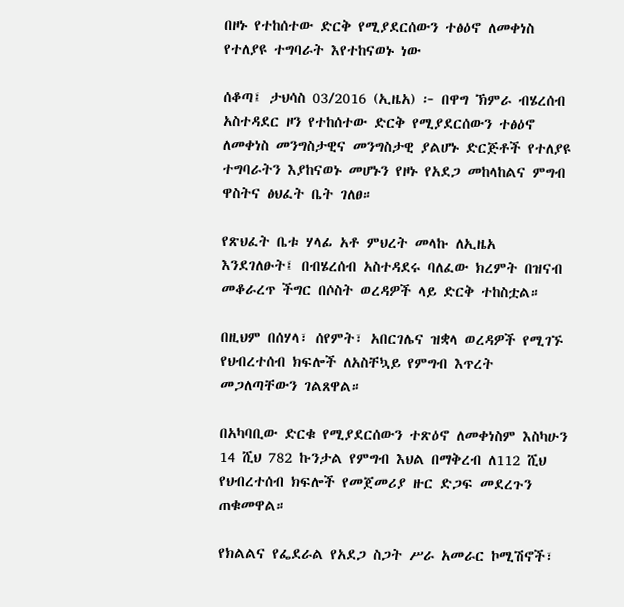በዞኑ የተከሰተው ድርቅ የሚያደርሰውን ተፅዕኖ ለመቀነስ የተለያዩ ተግባራት እየተከናወኑ ነው

ሰቆጣ፤ ታህሳስ 03/2016 (ኢዜአ) ፦ በዋግ ኽምራ ብሄረሰብ አስተዳደር ዞን የተከሰተው ድርቅ የሚያደርሰውን ተፅዕኖ ለመቀነስ መንግስታዊና መንግስታዊ ያልሆኑ ድርጅቶች የተለያዩ ተግባራትን እያከናወኑ መሆኑን የዞኑ የአደጋ መከላከልና ምግብ ዋስትና ፅህፈት ቤት ገለፀ።

የጽህፈት ቤቱ ሃላፊ አቶ ምህረት መላኩ ለኢዜአ እንደገለፁት፤ በብሄረሰብ አስተዳደሩ ባለፈው ክረምት በዝናብ መቆራረጥ ችግር በሶስት ወረዳዎች ላይ ድርቅ ተከስቷል።

በዚህም በሰሃላ፣ ሰየምት፣ አበርገሌና ዝቋላ ወረዳዎች የሚገኙ የህብረተሰብ ክፍሎች ለአስቸኳይ የምግብ እጥረት መጋለጣቸውን ገልጸዋል።

በአካባቢው ድርቁ የሚያደርሰውን ተጽዕኖ ለመቀነስም እስካሁን 14 ሺህ 782 ኩንታል የምግብ እህል በማቅረብ ለ112 ሺህ የህብረተሰብ ክፍሎች የመጀመሪያ ዙር ድጋፍ መደረጉን ጠቁመዋል።

የክልልና የፌደራል የአደጋ ስጋት ሥራ አመራር ኮሚሽኖች፣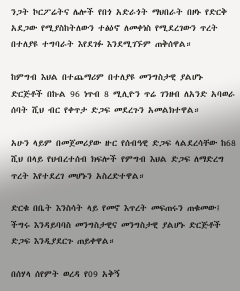ንጋት ኮርፖሬትና ሌሎች የበጎ አድራጎት ማህበራት በዞኑ የድርቅ አደጋው የሚያስከትለውን ተፅዕኖ ለመቀነስ የሚደረገውን ጥረት በተለያዩ ተግባራት እየደገፉ እንደሚገኙም ጠቅሰዋል።

ከምግብ እህል በተጨማሪም በተለያዩ መንግስታዊ ያልሆኑ ድርጅቶች በኩል 96 ነጥብ 8 ሚሊዮን ጥሬ ገንዘብ ለአንድ አባወራ ሰባት ሺህ ብር የቀጥታ ድጋፍ መደረጉን አመልክተዋል።

አሁን ላይም በመጀመሪያው ዙር የሰብዓዊ ድጋፍ ላልደረሳቸው ከ68 ሺህ በላይ የህብረተሰብ ክፍሎች የምግብ እህል ድጋፍ ለማድረግ ጥረት እየተደረገ መሆኑን አስረድተዋል።

ድርቁ በቤት እንስሳት ላይ የመኖ እጥረት መፍጠሩን ጠቁመው፤ ችግሩ እንዳይባባስ መንግስታዊና መንግስታዊ ያልሆኑ ድርጅቶች ድጋፍ እንዲያደርጉ ጠይቀዋል።

በሰሃላ ሰየምት ወረዳ የ09 አቅኝ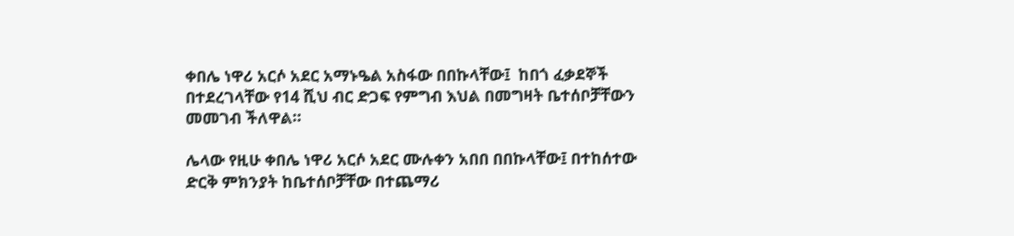ቀበሌ ነዋሪ አርሶ አደር አማኑዔል አስፋው በበኩላቸው፤  ከበጎ ፈቃደኞች በተደረገላቸው የ14 ሺህ ብር ድጋፍ የምግብ እህል በመግዛት ቤተሰቦቻቸውን መመገብ ችለዋል።

ሌላው የዚሁ ቀበሌ ነዋሪ አርሶ አደር ሙሉቀን አበበ በበኩላቸው፤ በተከሰተው ድርቅ ምክንያት ከቤተሰቦቻቸው በተጨማሪ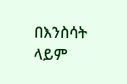በእንስሳት ላይም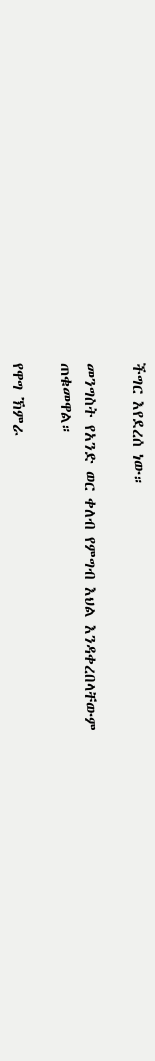ችግር እየደረሰ ነው።

መንግስት የአንድ ወር ቀለብ የምግብ እህል እንዳቀረበላቸውም ጠቁመዋል።

የዋግ ኽምራ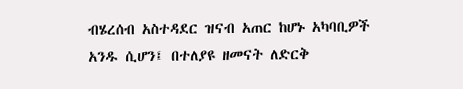ብሄረሰብ አስተዳደር ዝናብ አጠር ከሆኑ አካባቢዎች አንዱ ሲሆን፤ በተለያዩ ዘመናት ለድርቅ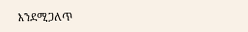እንደሚጋለጥ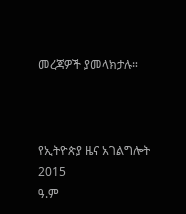መረጃዎች ያመላክታሉ።



የኢትዮጵያ ዜና አገልግሎት
2015
ዓ.ም